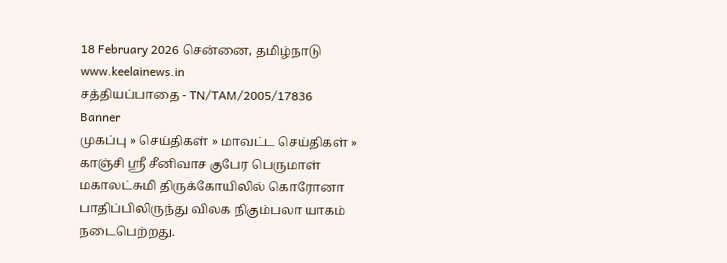18 February 2026 சென்னை, தமிழ்நாடு
www.keelainews.in
சத்தியப்பாதை - TN/TAM/2005/17836
Banner
முகப்பு » செய்திகள் » மாவட்ட செய்திகள் » காஞ்சி ஸ்ரீ சீனிவாச குபேர பெருமாள் மகாலட்சுமி திருக்கோயிலில் கொரோனா பாதிப்பிலிருந்து விலக நிகும்பலா யாகம் நடைபெற்றது.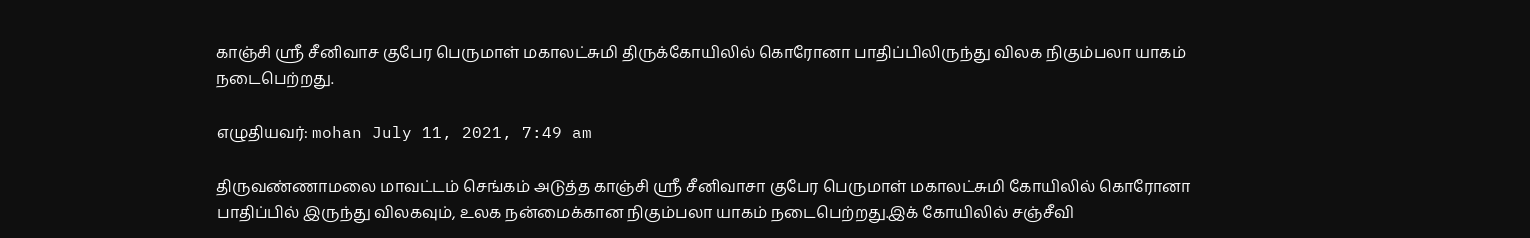காஞ்சி ஸ்ரீ சீனிவாச குபேர பெருமாள் மகாலட்சுமி திருக்கோயிலில் கொரோனா பாதிப்பிலிருந்து விலக நிகும்பலா யாகம் நடைபெற்றது.

எழுதியவர்: mohan July 11, 2021, 7:49 am

திருவண்ணாமலை மாவட்டம் செங்கம் அடுத்த காஞ்சி ஸ்ரீ சீனிவாசா குபேர பெருமாள் மகாலட்சுமி கோயிலில் கொரோனா பாதிப்பில் இருந்து விலகவும், உலக நன்மைக்கான நிகும்பலா யாகம் நடைபெற்றது.இக் கோயிலில் சஞ்சீவி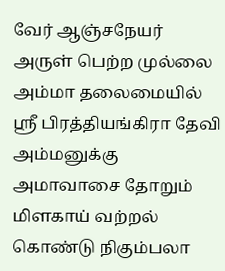வேர் ஆஞ்சநேயர் அருள் பெற்ற முல்லை அம்மா தலைமையில் ஸ்ரீ பிரத்தியங்கிரா தேவி அம்மனுக்கு அமாவாசை தோறும் மிளகாய் வற்றல் கொண்டு நிகும்பலா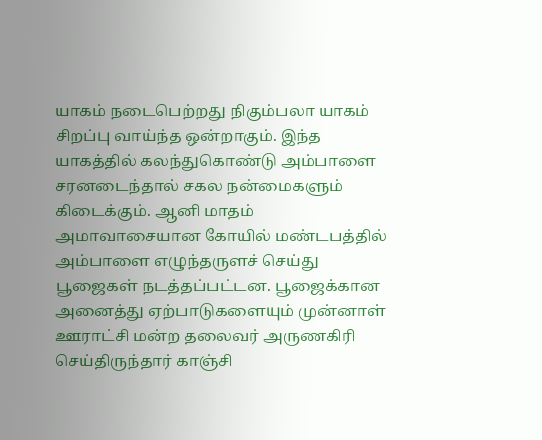யாகம் நடைபெற்றது நிகும்பலா யாகம் சிறப்பு வாய்ந்த ஒன்றாகும். இந்த யாகத்தில் கலந்துகொண்டு அம்பாளை சரனடைந்தால் சகல நன்மைகளும் கிடைக்கும். ஆனி மாதம் அமாவாசையான கோயில் மண்டபத்தில் அம்பாளை எழுந்தருளச் செய்து பூஜைகள் நடத்தப்பட்டன. பூஜைக்கான அனைத்து ஏற்பாடுகளையும் முன்னாள் ஊராட்சி மன்ற தலைவர் அருணகிரி செய்திருந்தார் காஞ்சி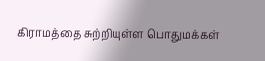கிராமத்தை சுற்றியுள்ள பொதுமக்கள்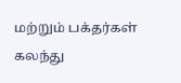மற்றும் பக்தர்கள் கலந்து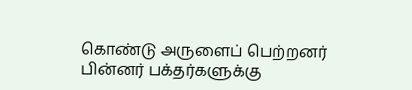கொண்டு அருளைப் பெற்றனர் பின்னர் பக்தர்களுக்கு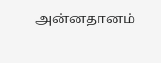அன்னதானம்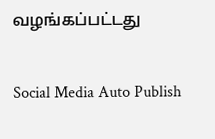வழங்கப்பட்டது

Social Media Auto Publish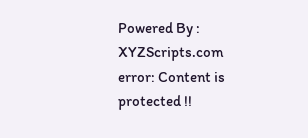Powered By : XYZScripts.com
error: Content is protected !!